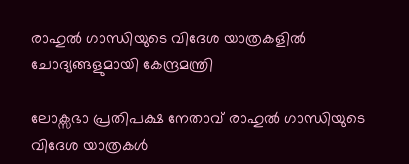രാഹുൽ ഗാന്ധിയുടെ വിദേശ യാത്രകളിൽ ചോദ്യങ്ങളുമായി കേന്ദ്രമന്ത്രി

ലോക്സഭാ പ്രതിപക്ഷ നേതാവ് രാഹുൽ ഗാന്ധിയുടെ വിദേശ യാത്രകൾ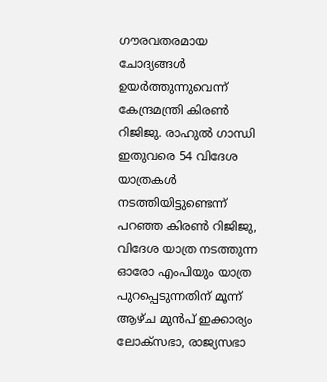ഗൗരവതരമായ ചോദ്യങ്ങൾ ഉയ‍ർത്തുന്നുവെന്ന് കേന്ദ്രമന്ത്രി കിരൺ റിജിജു. രാഹുൽ ഗാന്ധി ഇതുവരെ 54 വിദേശ യാത്രകൾ നടത്തിയിട്ടുണ്ടെന്ന് പറ‍ഞ്ഞ കിരൺ റിജിജു, വിദേശ യാത്ര നടത്തുന്ന ഓരോ എംപിയും യാത്ര പുറപ്പെടുന്നതിന് മൂന്ന് ആഴ്ച മുൻപ് ഇക്കാര്യം ലോക്സഭാ, രാജ്യസഭാ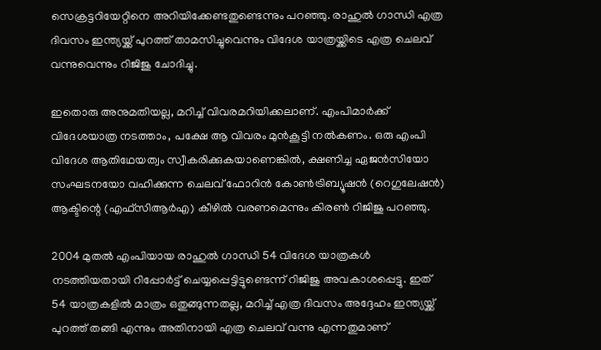സെക്രട്ടറിയേറ്റിനെ അറിയിക്കേണ്ടതുണ്ടെന്നും പറഞ്ഞു. രാഹുൽ ഗാന്ധി എത്ര ദിവസം ഇന്ത്യയ്ക്ക് പുറത്ത് താമസിച്ചുവെന്നും വിദേശ യാത്രയ്ക്കിടെ എത്ര ചെലവ് വന്നുവെന്നും റിജിജു ചോദിച്ചു.

ഇതൊരു അനുമതിയല്ല, മറിച്ച് വിവരമറിയിക്കലാണ്. എംപിമാർക്ക് വിദേശയാത്ര നടത്താം, പക്ഷേ ആ വിവരം മുൻകൂട്ടി നൽകണം. ഒരു എംപി വിദേശ ആതിഥേയത്വം സ്വീകരിക്കുകയാണെങ്കിൽ, ക്ഷണിച്ച ഏജൻസിയോ സംഘടനയോ വഹിക്കുന്ന ചെലവ് ഫോറിൻ കോൺട്രിബ്യൂഷൻ (റെഗുലേഷൻ) ആക്ടിന്റെ (എഫ്സിആർഎ) കീഴിൽ വരണമെന്നും കിരൺ റിജിജു പറഞ്ഞു.

2004 മുതൽ എംപിയായ രാഹുൽ ഗാന്ധി 54 വിദേശ യാത്രകൾ നടത്തിയതായി റിപ്പോർട്ട് ചെയ്യപ്പെട്ടിട്ടുണ്ടെന്ന് റിജിജു അവകാശപ്പെട്ടു. ഇത് 54 യാത്രകളിൽ മാത്രം ഒതുങ്ങുന്നതല്ല, മറിച്ച് എത്ര ദിവസം അദ്ദേഹം ഇന്ത്യയ്ക്ക് പുറത്ത് തങ്ങി എന്നും അതിനായി എത്ര ചെലവ് വന്നു എന്നതുമാണ്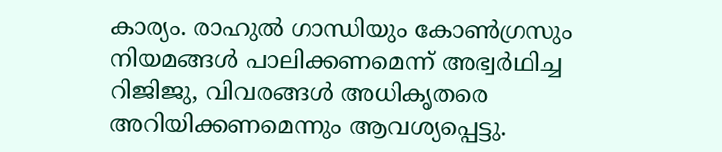കാര്യം. രാഹുൽ ഗാന്ധിയും കോൺഗ്രസും നിയമങ്ങൾ പാലിക്കണമെന്ന് അഭ്വ‍‌ർഥിച്ച റിജിജു, വിവരങ്ങൾ അധികൃതരെ അറിയിക്കണമെന്നും ആവശ്യപ്പെട്ടു.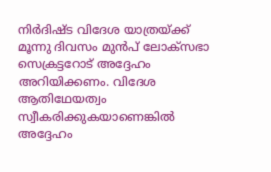നിർദിഷ്ട വിദേശ യാത്രയ്ക്ക് മൂന്നു ദിവസം മുൻപ് ലോക്സഭാ സെക്രട്ടറോട് അദ്ദേഹം അറിയിക്കണം. വിദേശ ആതിഥേയത്വം സ്വീകരിക്കുകയാണെങ്കിൽ അദ്ദേഹം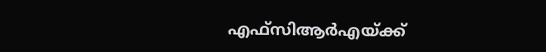എഫ്സിആർഎയ്ക്ക്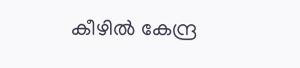കീഴിൽ കേന്ദ്ര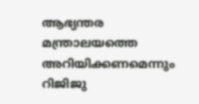ആഭ്യന്തര മന്ത്രാലയത്തെ അറിയിക്കണമെന്നും റിജിജു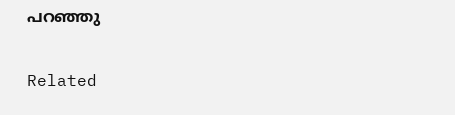പറ‍ഞ്ഞു

Related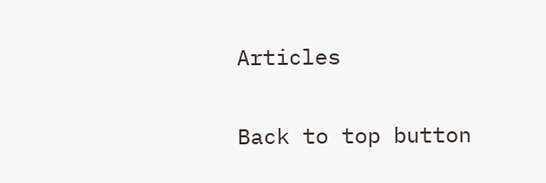Articles

Back to top button